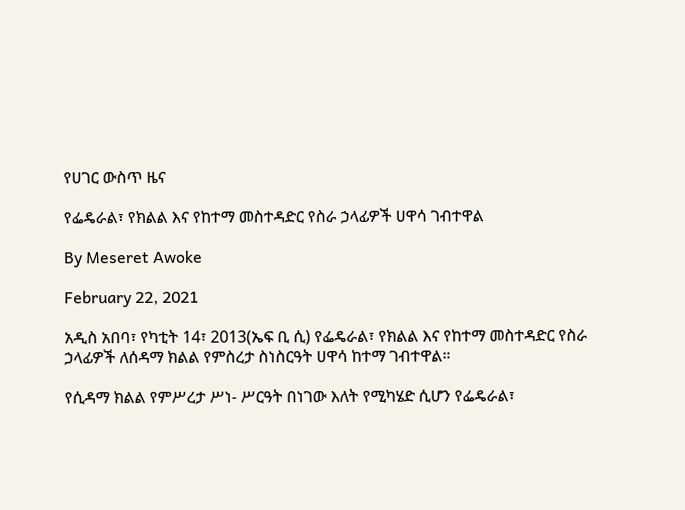የሀገር ውስጥ ዜና

የፌዴራል፣ የክልል እና የከተማ መስተዳድር የስራ ኃላፊዎች ሀዋሳ ገብተዋል

By Meseret Awoke

February 22, 2021

አዲስ አበባ፣ የካቲት 14፣ 2013(ኤፍ ቢ ሲ) የፌዴራል፣ የክልል እና የከተማ መስተዳድር የስራ ኃላፊዎች ለሰዳማ ክልል የምስረታ ስነስርዓት ሀዋሳ ከተማ ገብተዋል።

የሲዳማ ክልል የምሥረታ ሥነ- ሥርዓት በነገው እለት የሚካሄድ ሲሆን የፌዴራል፣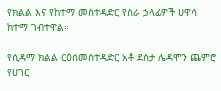የክልል እና የከተማ መስተዳድር የስራ ኃላፊዎች ሀዋሳ ከተማ ገብተዋል።

የሲዳማ ክልል ርዕሰመስተዳድር አቶ ደስታ ሌዳሞን ጨምሮ የሀገር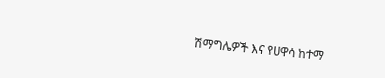ሽማግሌዎች እና የሀዋሳ ከተማ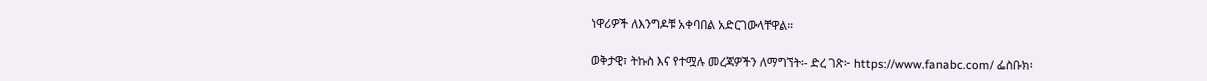ነዋሪዎች ለእንግዶቹ አቀባበል አድርገውላቸዋል።

ወቅታዊ፣ ትኩስ እና የተሟሉ መረጃዎችን ለማግኘት፡- ድረ ገጽ፦ https://www.fanabc.com/ ፌስቡክ፡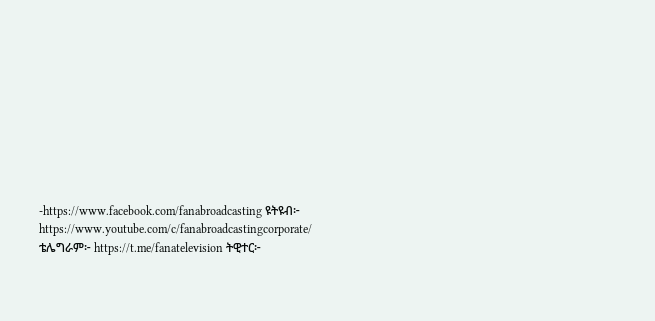-https://www.facebook.com/fanabroadcasting ዩትዩብ፦ https://www.youtube.com/c/fanabroadcastingcorporate/ ቴሌግራም፦ https://t.me/fanatelevision ትዊተር፦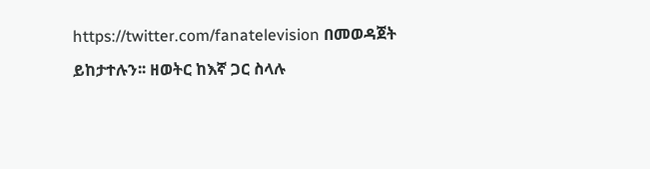https://twitter.com/fanatelevision በመወዳጀት ይከታተሉን፡፡ ዘወትር ከእኛ ጋር ስላሉ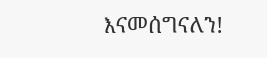እናመሰግናለን!